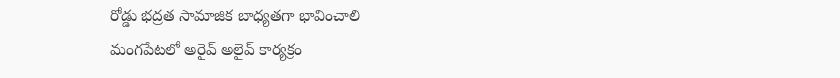రోడ్డు భద్రత సామాజిక బాధ్యతగా భావించాలి
మంగపేటలో అరైవ్ అలైవ్ కార్యక్రం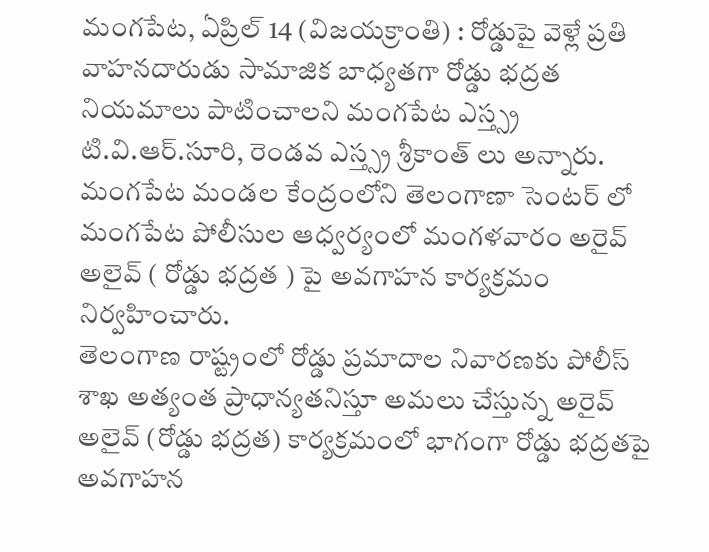మంగపేట, ఏప్రిల్ 14 (విజయక్రాంతి) : రోడ్డుపై వెళ్లే ప్రతి వాహనదారుడు సామాజిక బాధ్యతగా రోడ్డు భద్రత నియమాలు పాటించాలని మంగపేట ఎస్త్స్ర టి.వి.ఆర్.సూరి, రెండవ ఎస్త్స్ర శ్రీకాంత్ లు అన్నారు. మంగపేట మండల కేంద్రంలోని తెలంగాణా సెంటర్ లో మంగపేట పోలీసుల ఆధ్వర్యంలో మంగళవారం అరైవ్ అలైవ్ ( రోడ్డు భద్రత ) పై అవగాహన కార్యక్రమం నిర్వహించారు.
తెలంగాణ రాష్ట్రంలో రోడ్డు ప్రమాదాల నివారణకు పోలీస్ శాఖ అత్యంత ప్రాధాన్యతనిస్తూ అమలు చేస్తున్న అరైవ్ అలైవ్ (రోడ్డు భద్రత) కార్యక్రమంలో భాగంగా రోడ్డు భద్రతపై అవగాహన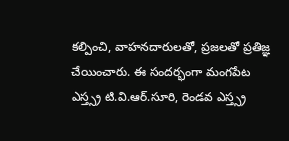కల్పించి, వాహనదారులతో, ప్రజలతో ప్రతిజ్ఞ చేయించారు. ఈ సందర్భంగా మంగపేట ఎస్త్స్ర టి.వి.ఆర్.సూరి, రెండవ ఎస్త్స్ర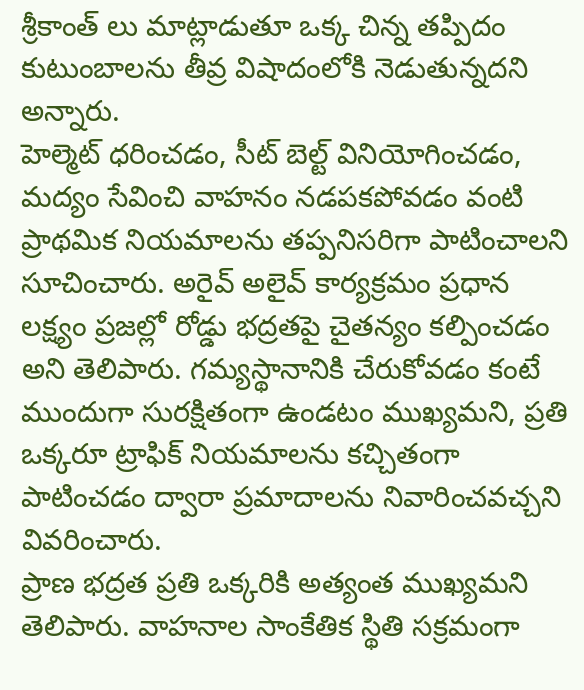శ్రీకాంత్ లు మాట్లాడుతూ ఒక్క చిన్న తప్పిదం కుటుంబాలను తీవ్ర విషాదంలోకి నెడుతున్నదని అన్నారు.
హెల్మెట్ ధరించడం, సీట్ బెల్ట్ వినియోగించడం, మద్యం సేవించి వాహనం నడపకపోవడం వంటి ప్రాథమిక నియమాలను తప్పనిసరిగా పాటించాలని సూచించారు. అరైవ్ అలైవ్ కార్యక్రమం ప్రధాన లక్ష్యం ప్రజల్లో రోడ్డు భద్రతపై చైతన్యం కల్పించడం అని తెలిపారు. గమ్యస్థానానికి చేరుకోవడం కంటే ముందుగా సురక్షితంగా ఉండటం ముఖ్యమని, ప్రతి ఒక్కరూ ట్రాఫిక్ నియమాలను కచ్చితంగా పాటించడం ద్వారా ప్రమాదాలను నివారించవచ్చని వివరించారు.
ప్రాణ భద్రత ప్రతి ఒక్కరికి అత్యంత ముఖ్యమని తెలిపారు. వాహనాల సాంకేతిక స్థితి సక్రమంగా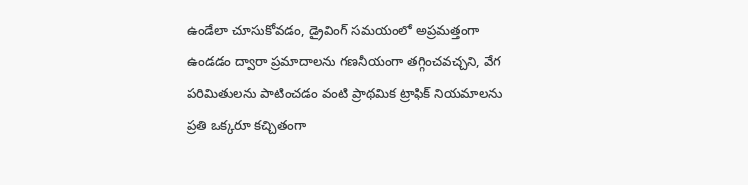ఉండేలా చూసుకోవడం, డ్రైవింగ్ సమయంలో అప్రమత్తంగా ఉండడం ద్వారా ప్రమాదాలను గణనీయంగా తగ్గించవచ్చని, వేగ పరిమితులను పాటించడం వంటి ప్రాథమిక ట్రాఫిక్ నియమాలను ప్రతి ఒక్కరూ కచ్చితంగా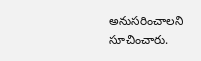అనుసరించాలని సూచించారు.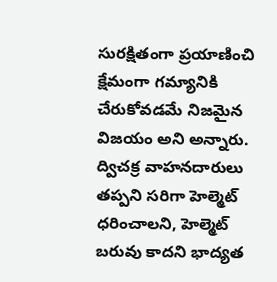సురక్షితంగా ప్రయాణించి క్షేమంగా గమ్యానికి చేరుకోవడమే నిజమైన విజయం అని అన్నారు.
ద్విచక్ర వాహనదారులు తప్పని సరిగా హెల్మెట్ ధరించాలని, హెల్మెట్ బరువు కాదని భాద్యత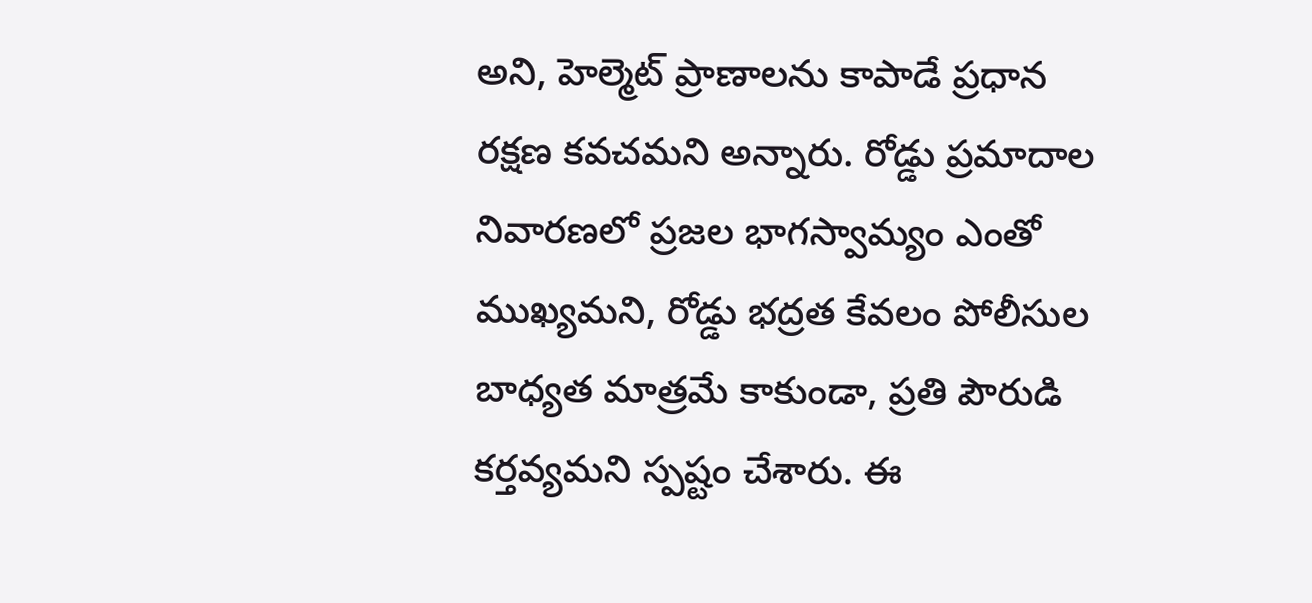అని, హెల్మెట్ ప్రాణాలను కాపాడే ప్రధాన రక్షణ కవచమని అన్నారు. రోడ్డు ప్రమాదాల నివారణలో ప్రజల భాగస్వామ్యం ఎంతో ముఖ్యమని, రోడ్డు భద్రత కేవలం పోలీసుల బాధ్యత మాత్రమే కాకుండా, ప్రతి పౌరుడి కర్తవ్యమని స్పష్టం చేశారు. ఈ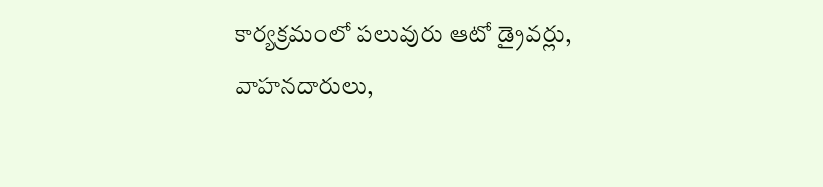కార్యక్రమంలో పలువురు ఆటో డ్రైవర్లు, వాహనదారులు,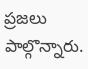ప్రజలు పాల్గొన్నారు.